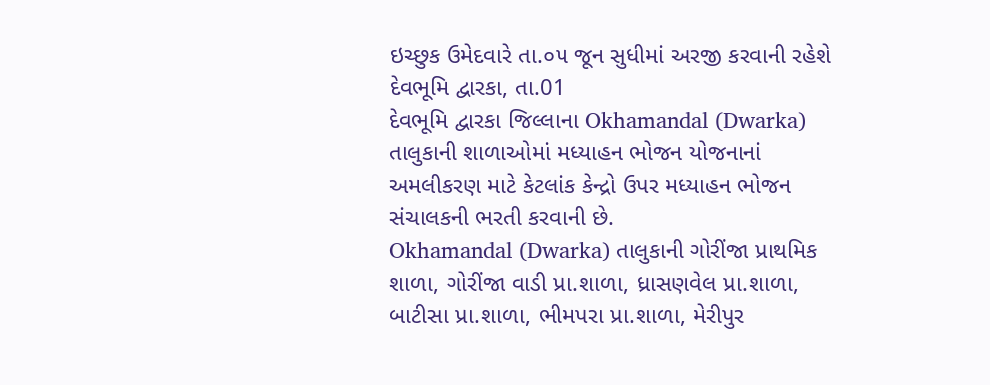ઇચ્છુક ઉમેદવારે તા.૦૫ જૂન સુધીમાં અરજી કરવાની રહેશે
દેવભૂમિ દ્વારકા, તા.01
દેવભૂમિ દ્વારકા જિલ્લાના Okhamandal (Dwarka) તાલુકાની શાળાઓમાં મધ્યાહન ભોજન યોજનાનાં અમલીકરણ માટે કેટલાંક કેન્દ્રો ઉપર મધ્યાહન ભોજન સંચાલકની ભરતી કરવાની છે.
Okhamandal (Dwarka) તાલુકાની ગોરીંજા પ્રાથમિક શાળા, ગોરીંજા વાડી પ્રા.શાળા, ધ્રાસણવેલ પ્રા.શાળા, બાટીસા પ્રા.શાળા, ભીમપરા પ્રા.શાળા, મેરીપુર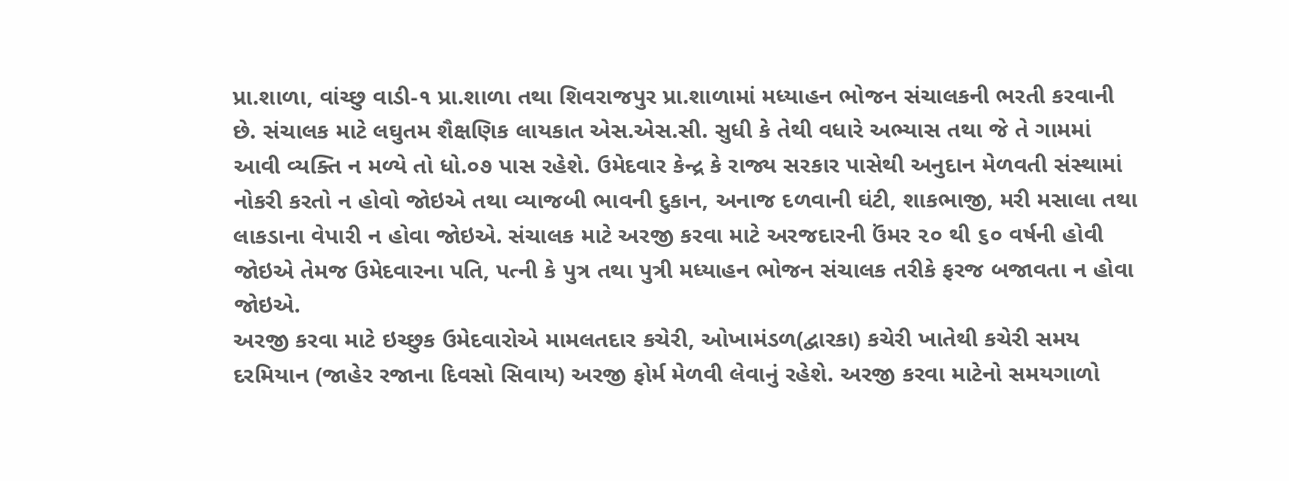પ્રા.શાળા, વાંચ્છુ વાડી-૧ પ્રા.શાળા તથા શિવરાજપુર પ્રા.શાળામાં મધ્યાહન ભોજન સંચાલકની ભરતી કરવાની છે. સંચાલક માટે લઘુતમ શૈક્ષણિક લાયકાત એસ.એસ.સી. સુધી કે તેથી વધારે અભ્યાસ તથા જે તે ગામમાં આવી વ્યક્તિ ન મળ્યે તો ધો.૦૭ પાસ રહેશે. ઉમેદવાર કેન્દ્ર કે રાજ્ય સરકાર પાસેથી અનુદાન મેળવતી સંસ્થામાં નોકરી કરતો ન હોવો જોઇએ તથા વ્યાજબી ભાવની દુકાન, અનાજ દળવાની ઘંટી, શાકભાજી, મરી મસાલા તથા લાકડાના વેપારી ન હોવા જોઇએ. સંચાલક માટે અરજી કરવા માટે અરજદારની ઉંમર ૨૦ થી ૬૦ વર્ષની હોવી જોઇએ તેમજ ઉમેદવારના પતિ, પત્ની કે પુત્ર તથા પુત્રી મધ્યાહન ભોજન સંચાલક તરીકે ફરજ બજાવતા ન હોવા જોઇએ.
અરજી કરવા માટે ઇચ્છુક ઉમેદવારોએ મામલતદાર કચેરી, ઓખામંડળ(દ્વારકા) કચેરી ખાતેથી કચેરી સમય દરમિયાન (જાહેર રજાના દિવસો સિવાય) અરજી ફોર્મ મેળવી લેવાનું રહેશે. અરજી કરવા માટેનો સમયગાળો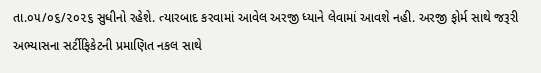તા.૦૫/૦૬/૨૦૨૬ સુધીનો રહેશે. ત્યારબાદ કરવામાં આવેલ અરજી ધ્યાને લેવામાં આવશે નહી. અરજી ફોર્મ સાથે જરૂરી અભ્યાસના સર્ટીફિકેટની પ્રમાણિત નકલ સાથે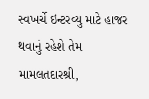સ્વખર્ચે ઇન્ટરવ્યુ માટે હાજર થવાનું રહેશે તેમ મામલતદારશ્રી,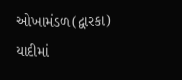ઓખામંડળ(દ્વારકા) યાદીમાં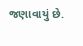જણાવાયું છે.